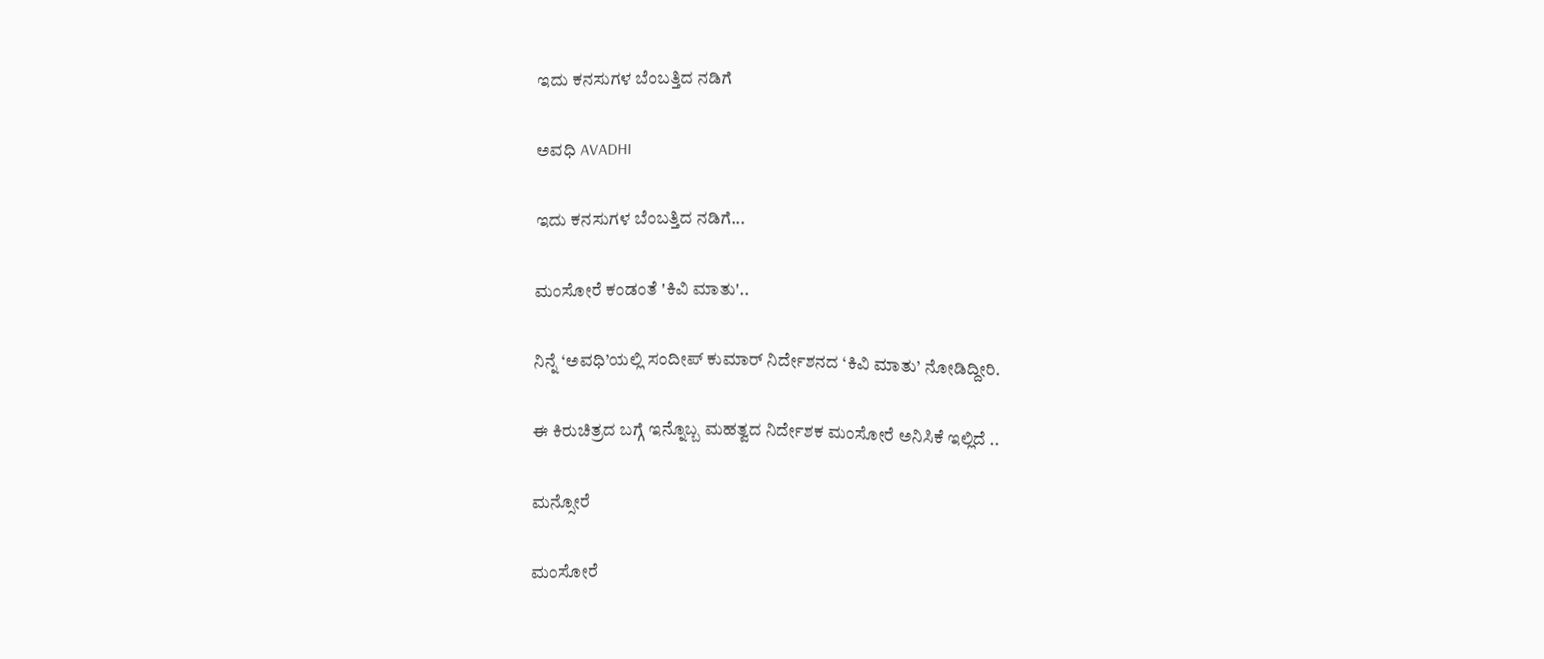ಇದು ಕನಸುಗಳ ಬೆಂಬತ್ತಿದ ನಡಿಗೆ‍

ಅವಧಿ AVADHI

ಇದು ಕನಸುಗಳ ಬೆಂಬತ್ತಿದ ನಡಿಗೆ...

ಮಂಸೋರೆ ಕಂಡಂತೆ 'ಕಿವಿ ಮಾತು'..

ನಿನ್ನೆ ‘ಅವಧಿ’ಯಲ್ಲಿ ಸಂದೀಪ್ ಕುಮಾರ್ ನಿರ್ದೇಶನದ ‘ಕಿವಿ ಮಾತು’ ನೋಡಿದ್ದೀರಿ.

ಈ ಕಿರುಚಿತ್ರದ ಬಗ್ಗೆ ಇನ್ನೊಬ್ಬ ಮಹತ್ವದ ನಿರ್ದೇಶಕ ಮಂಸೋರೆ ಅನಿಸಿಕೆ ಇಲ್ಲಿದೆ ..

ಮನ್ಸೋರೆ

ಮಂಸೋರೆ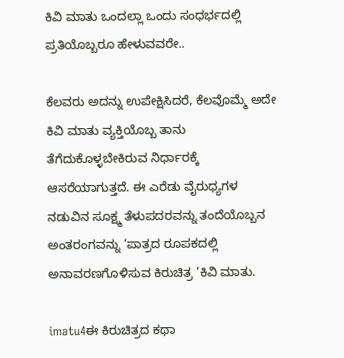ಕಿವಿ ಮಾತು ಒಂದಲ್ಲಾ ಒಂದು ಸಂಧರ್ಭದಲ್ಲಿ ಪ್ರತಿಯೊಬ್ಬರೂ ಹೇಳುವವರೇ..

ಕೆಲವರು ಅದನ್ನು ಉಪೇಕ್ಷಿಸಿದರೆ, ಕೆಲವೊಮ್ಮೆ ಅದೇ ಕಿವಿ ಮಾತು ವ್ಯಕ್ತಿಯೊಬ್ಬ ತಾನು ತೆಗೆದುಕೊಳ್ಳಬೇಕಿರುವ ನಿರ್ಧಾರಕ್ಕೆ ಆಸರೆಯಾಗುತ್ತದೆ. ಈ ಎರೆಡು ವೈರುಧ್ಯಗಳ ನಡುವಿನ ಸೂಕ್ಷ್ಮ ತೆಳುಪದರವನ್ನು ತಂದೆಯೊಬ್ಬನ ಅಂತರಂಗವನ್ನು ‘ಪಾತ್ರದ ರೂಪಕದಲ್ಲಿ ಅನಾವರಣಗೊಳಿಸುವ ಕಿರುಚಿತ್ರ ‘ಕಿವಿ ಮಾತು.

imatu4ಈ ಕಿರುಚಿತ್ರದ ಕಥಾ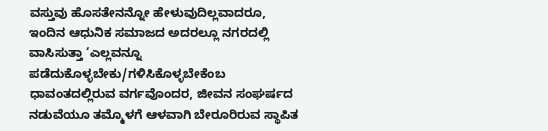ವಸ್ತುವು ಹೊಸತೇನನ್ನೋ ಹೇಳುವುದಿಲ್ಲವಾದರೂ, ಇಂದಿನ ಆಧುನಿಕ ಸಮಾಜದ ಅದರಲ್ಲೂ ನಗರದಲ್ಲಿ ವಾಸಿಸುತ್ತಾ ‘ಎಲ್ಲವನ್ನೂ ಪಡೆದುಕೊಳ್ಳಬೇಕು/ಗಳಿಸಿಕೊಳ್ಳಬೇಕೆಂಬ ಧಾವಂತದಲ್ಲಿರುವ ವರ್ಗವೊಂದರ, ಜೀವನ ಸಂಘರ್ಷದ ನಡುವೆಯೂ ತಮ್ಮೊಳಗೆ ಆಳವಾಗಿ ಬೇರೂರಿರುವ ಸ್ಥಾಪಿತ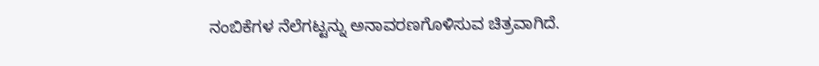ನಂಬಿಕೆಗಳ ನೆಲೆಗಟ್ಟನ್ನು ಅನಾವರಣಗೊಳಿಸುವ ಚಿತ್ರವಾಗಿದೆ.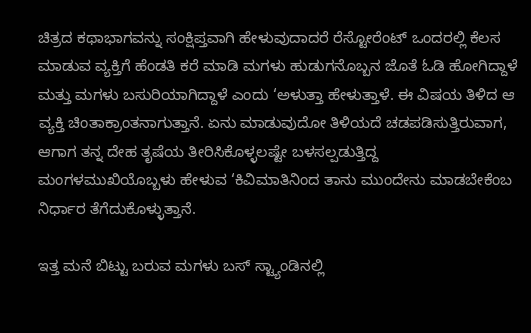ಚಿತ್ರದ ಕಥಾಭಾಗವನ್ನು ಸಂಕ್ಷಿಪ್ತವಾಗಿ ಹೇಳುವುದಾದರೆ ರೆಸ್ಟೋರೆಂಟ್ ಒಂದರಲ್ಲಿ ಕೆಲಸ ಮಾಡುವ ವ್ಯಕ್ತಿಗೆ ಹೆಂಡತಿ ಕರೆ ಮಾಡಿ ಮಗಳು ಹುಡುಗನೊಬ್ಬನ ಜೊತೆ ಓಡಿ ಹೋಗಿದ್ದಾಳೆ ಮತ್ತು ಮಗಳು ಬಸುರಿಯಾಗಿದ್ದಾಳೆ ಎಂದು ‘ಅಳುತ್ತಾ ಹೇಳುತ್ತಾಳೆ. ಈ ವಿಷಯ ತಿಳಿದ ಆ ವ್ಯಕ್ತಿ ಚಿಂತಾಕ್ರಾಂತನಾಗುತ್ತಾನೆ. ಏನು ಮಾಡುವುದೋ ತಿಳಿಯದೆ ಚಡಪಡಿಸುತ್ತಿರುವಾಗ, ಆಗಾಗ ತನ್ನ ದೇಹ ತೃಷೆಯ ತೀರಿಸಿಕೊಳ್ಳಲಷ್ಟೇ ಬಳಸಲ್ಪಡುತ್ತಿದ್ದ ಮಂಗಳಮುಖಿಯೊಬ್ಬಳು ಹೇಳುವ ‘ಕಿವಿಮಾತಿನಿಂದ ತಾನು ಮುಂದೇನು ಮಾಡಬೇಕೆಂಬ ನಿರ್ಧಾರ ತೆಗೆದುಕೊಳ್ಳುತ್ತಾನೆ.

ಇತ್ತ ಮನೆ ಬಿಟ್ಟು ಬರುವ ಮಗಳು ಬಸ್ ಸ್ಟ್ಯಾಂಡಿನಲ್ಲಿ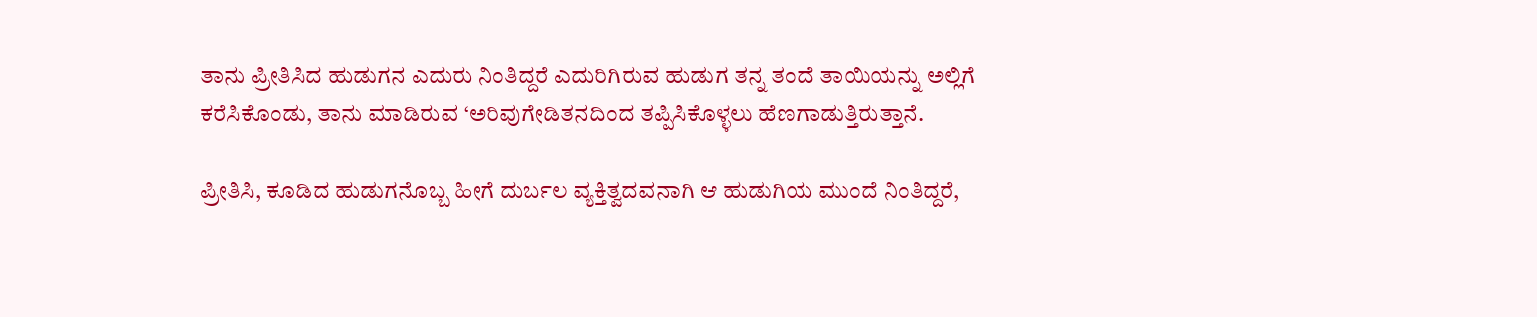ತಾನು ಪ್ರೀತಿಸಿದ ಹುಡುಗನ ಎದುರು ನಿಂತಿದ್ದರೆ ಎದುರಿಗಿರುವ ಹುಡುಗ ತನ್ನ ತಂದೆ ತಾಯಿಯನ್ನು ಅಲ್ಲಿಗೆ ಕರೆಸಿಕೊಂಡು, ತಾನು ಮಾಡಿರುವ ‘ಅರಿವುಗೇಡಿತನದಿಂದ ತಪ್ಪಿಸಿಕೊಳ್ಳಲು ಹೆಣಗಾಡುತ್ತಿರುತ್ತಾನೆ.

ಪ್ರೀತಿಸಿ, ಕೂಡಿದ ಹುಡುಗನೊಬ್ಬ ಹೀಗೆ ದುರ್ಬಲ ವ್ಯಕ್ತಿತ್ವದವನಾಗಿ ಆ ಹುಡುಗಿಯ ಮುಂದೆ ನಿಂತಿದ್ದರೆ,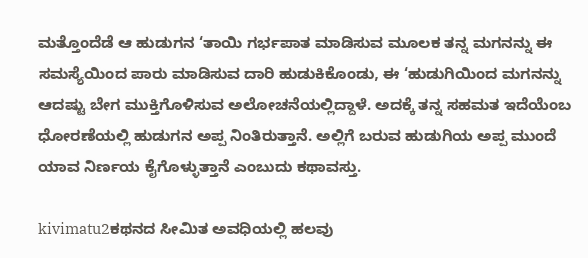ಮತ್ತೊಂದೆಡೆ ಆ ಹುಡುಗನ ‘ತಾಯಿ ಗರ್ಭಪಾತ ಮಾಡಿಸುವ ಮೂಲಕ ತನ್ನ ಮಗನನ್ನು ಈ ಸಮಸ್ಯೆಯಿಂದ ಪಾರು ಮಾಡಿಸುವ ದಾರಿ ಹುಡುಕಿಕೊಂಡು, ಈ ‘ಹುಡುಗಿಯಿಂದ ಮಗನನ್ನು ಆದಷ್ಟು ಬೇಗ ಮುಕ್ತಿಗೊಳಿಸುವ ಅಲೋಚನೆಯಲ್ಲಿದ್ದಾಳೆ. ಅದಕ್ಕೆ ತನ್ನ ಸಹಮತ ಇದೆಯೆಂಬ ಧೋರಣೆಯಲ್ಲಿ ಹುಡುಗನ ಅಪ್ಪ ನಿಂತಿರುತ್ತಾನೆ. ಅಲ್ಲಿಗೆ ಬರುವ ಹುಡುಗಿಯ ಅಪ್ಪ ಮುಂದೆ ಯಾವ ನಿರ್ಣಯ ಕೈಗೊಳ್ಳುತ್ತಾನೆ ಎಂಬುದು ಕಥಾವಸ್ತು.

kivimatu2ಕಥನದ ಸೀಮಿತ ಅವಧಿಯಲ್ಲಿ ಹಲವು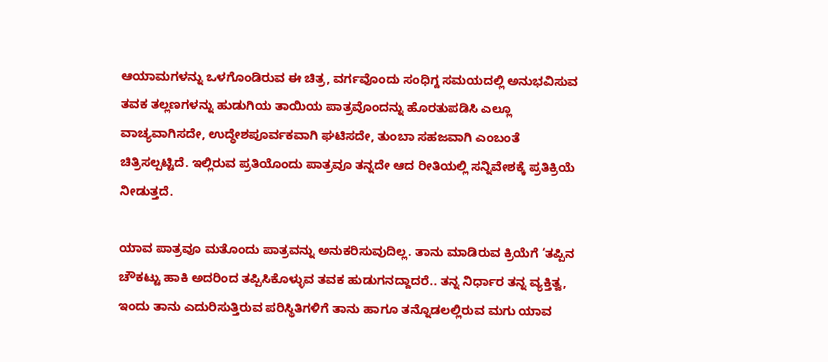ಆಯಾಮಗಳನ್ನು ಒಳಗೊಂಡಿರುವ ಈ ಚಿತ್ರ, ವರ್ಗವೊಂದು ಸಂಧಿಗ್ದ ಸಮಯದಲ್ಲಿ ಅನುಭವಿಸುವ ತವಕ ತಲ್ಲಣಗಳನ್ನು ಹುಡುಗಿಯ ತಾಯಿಯ ಪಾತ್ರವೊಂದನ್ನು ಹೊರತುಪಡಿಸಿ ಎಲ್ಲೂ ವಾಚ್ಯವಾಗಿಸದೇ, ಉದ್ಧೇಶಪೂರ್ವಕವಾಗಿ ಘಟಿಸದೇ, ತುಂಬಾ ಸಹಜವಾಗಿ ಎಂಬಂತೆ ಚಿತ್ರಿಸಲ್ಪಟ್ಟಿದೆ. ಇಲ್ಲಿರುವ ಪ್ರತಿಯೊಂದು ಪಾತ್ರವೂ ತನ್ನದೇ ಆದ ರೀತಿಯಲ್ಲಿ ಸನ್ನಿವೇಶಕ್ಕೆ ಪ್ರತಿಕ್ರಿಯೆ ನೀಡುತ್ತದೆ.

ಯಾವ ಪಾತ್ರವೂ ಮತೊಂದು ಪಾತ್ರವನ್ನು ಅನುಕರಿಸುವುದಿಲ್ಲ. ತಾನು ಮಾಡಿರುವ ಕ್ರಿಯೆಗೆ ‘ತಪ್ಪಿನ ಚೌಕಟ್ಟು ಹಾಕಿ ಅದರಿಂದ ತಪ್ಪಿಸಿಕೊಳ್ಳುವ ತವಕ ಹುಡುಗನದ್ದಾದರೆ.. ತನ್ನ ನಿರ್ಧಾರ ತನ್ನ ವ್ಯಕ್ತಿತ್ವ, ಇಂದು ತಾನು ಎದುರಿಸುತ್ತಿರುವ ಪರಿಸ್ಥಿತಿಗಳಿಗೆ ತಾನು ಹಾಗೂ ತನ್ನೊಡಲಲ್ಲಿರುವ ಮಗು ಯಾವ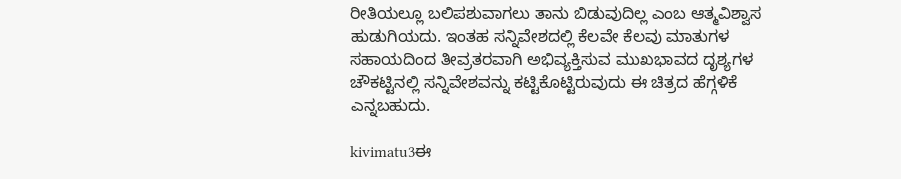ರೀತಿಯಲ್ಲೂ ಬಲಿಪಶುವಾಗಲು ತಾನು ಬಿಡುವುದಿಲ್ಲ ಎಂಬ ಆತ್ಮವಿಶ್ವಾಸ ಹುಡುಗಿಯದು. ಇಂತಹ ಸನ್ನಿವೇಶದಲ್ಲಿ ಕೆಲವೇ ಕೆಲವು ಮಾತುಗಳ ಸಹಾಯದಿಂದ ತೀವ್ರತರವಾಗಿ ಅಭಿವ್ಯಕ್ತಿಸುವ ಮುಖಭಾವದ ದೃಶ್ಯಗಳ ಚೌಕಟ್ಟಿನಲ್ಲಿ ಸನ್ನಿವೇಶವನ್ನು ಕಟ್ಟಿಕೊಟ್ಟಿರುವುದು ಈ ಚಿತ್ರದ ಹೆಗ್ಗಳಿಕೆ ಎನ್ನಬಹುದು.

kivimatu3ಈ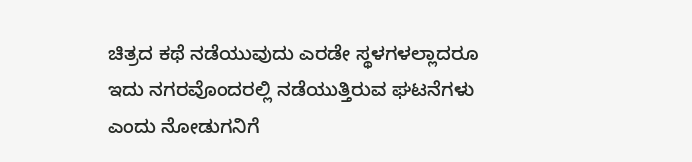ಚಿತ್ರದ ಕಥೆ ನಡೆಯುವುದು ಎರಡೇ ಸ್ಥಳಗಳಲ್ಲಾದರೂ ಇದು ನಗರವೊಂದರಲ್ಲಿ ನಡೆಯುತ್ತಿರುವ ಘಟನೆಗಳು ಎಂದು ನೋಡುಗನಿಗೆ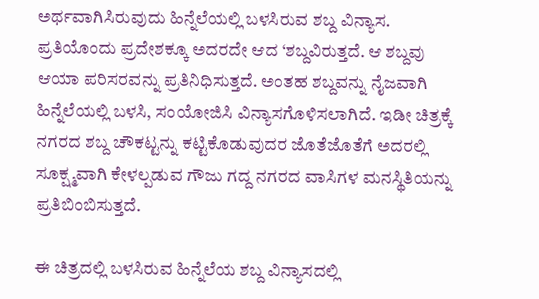ಅರ್ಥವಾಗಿಸಿರುವುದು ಹಿನ್ನೆಲೆಯಲ್ಲಿ ಬಳಸಿರುವ ಶಬ್ದ ವಿನ್ಯಾಸ. ಪ್ರತಿಯೊಂದು ಪ್ರದೇಶಕ್ಕೂ ಅದರದೇ ಆದ ‘ಶಬ್ದವಿರುತ್ತದೆ. ಆ ಶಬ್ದವು ಆಯಾ ಪರಿಸರವನ್ನು ಪ್ರತಿನಿಧಿಸುತ್ತದೆ. ಅಂತಹ ಶಬ್ದವನ್ನು ನೈಜವಾಗಿ ಹಿನ್ನೆಲೆಯಲ್ಲಿ ಬಳಸಿ, ಸಂಯೋಜಿಸಿ ವಿನ್ಯಾಸಗೊಳಿಸಲಾಗಿದೆ. ಇಡೀ ಚಿತ್ರಕ್ಕೆ ನಗರದ ಶಬ್ದ ಚೌಕಟ್ಟನ್ನು ಕಟ್ಟಿಕೊಡುವುದರ ಜೊತೆಜೊತೆಗೆ ಅದರಲ್ಲಿ ಸೂಕ್ಷ್ಮವಾಗಿ ಕೇಳಲ್ಪಡುವ ಗೌಜು ಗದ್ದ ನಗರದ ವಾಸಿಗಳ ಮನಸ್ಥಿತಿಯನ್ನು ಪ್ರತಿಬಿಂಬಿಸುತ್ತದೆ.

ಈ ಚಿತ್ರದಲ್ಲಿ ಬಳಸಿರುವ ಹಿನ್ನೆಲೆಯ ಶಬ್ದ ವಿನ್ಯಾಸದಲ್ಲಿ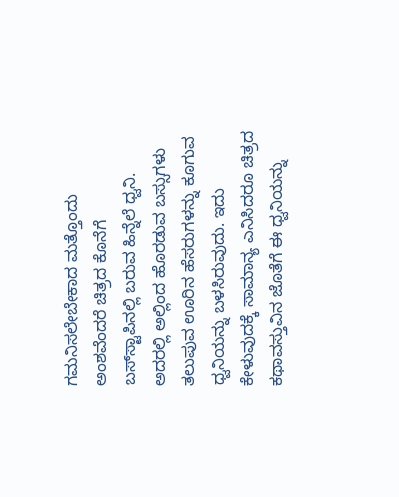ಗಮನಿಸಲೇಬೇಕಾದ ಮತ್ತೊಂದು ಅಂಶವೆಂದರೆ ಚಿತ್ರದ ಕೊನೆಗೆ ಬಸ್‌ಸ್ಟಾಪಿನಲ್ಲಿ ಬರುವ ಹಿನ್ನೆಲೆ ಧ್ವನಿ. ಅದರಲ್ಲಿ ಅಲ್ಲಿಂದ ಹೊರಡುವ ಬಸ್ಸುಗಳು ತಲುಪುವ ಊರಿನ ಹೆಸರುಗಳನ್ನು ಕೂಗುವ ಧ್ವನಿಯನ್ನು ಬಳಸಿರುವುದು. ಇದು ಕೇಳುವುದಕ್ಕೆ ಸಾಮಾನ್ಯ ಎನಿಸಿದರೂ ಚಿತ್ರದ ಕಥಾವಸ್ತುವಿನ ಜೊತೆಗೆ ಈ ಧ್ವನಿಯನ್ನು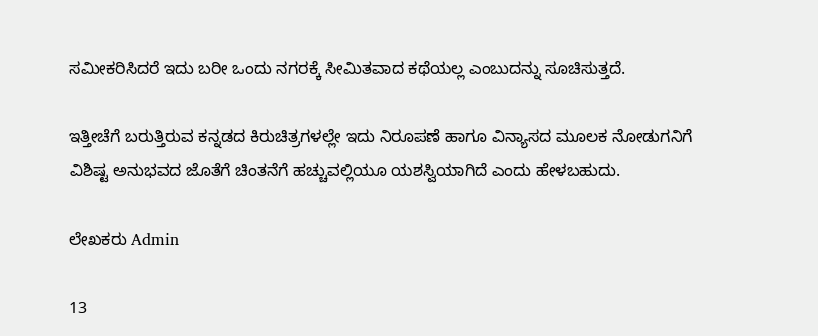ಸಮೀಕರಿಸಿದರೆ ಇದು ಬರೀ ಒಂದು ನಗರಕ್ಕೆ ಸೀಮಿತವಾದ ಕಥೆಯಲ್ಲ ಎಂಬುದನ್ನು ಸೂಚಿಸುತ್ತದೆ.

ಇತ್ತೀಚೆಗೆ ಬರುತ್ತಿರುವ ಕನ್ನಡದ ಕಿರುಚಿತ್ರಗಳಲ್ಲೇ ಇದು ನಿರೂಪಣೆ ಹಾಗೂ ವಿನ್ಯಾಸದ ಮೂಲಕ ನೋಡುಗನಿಗೆ ವಿಶಿಷ್ಟ ಅನುಭವದ ಜೊತೆಗೆ ಚಿಂತನೆಗೆ ಹಚ್ಚುವಲ್ಲಿಯೂ ಯಶಸ್ವಿಯಾಗಿದೆ ಎಂದು ಹೇಳಬಹುದು.

ಲೇಖಕರು Admin

13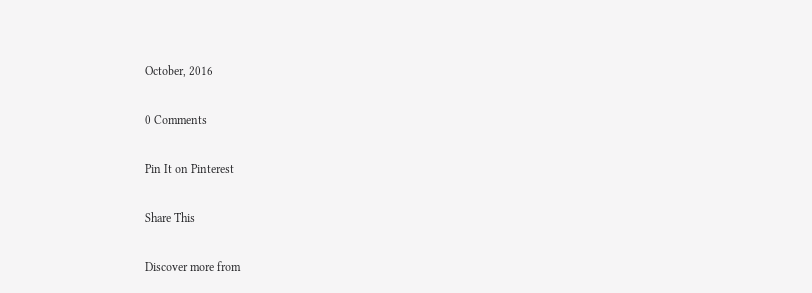October, 2016

0 Comments

Pin It on Pinterest

Share This

Discover more from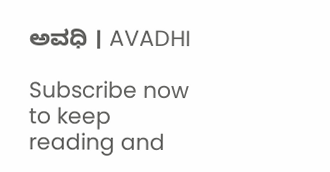ಅವಧಿ । AVADHI

Subscribe now to keep reading and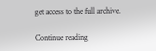get access to the full archive.

Continue reading